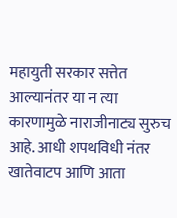महायुती सरकार सत्तेत आल्यानंतर या न त्या कारणामुळे नाराजीनाट्य सुरुच आहे. आधी शपथविधी नंतर खातेवाटप आणि आता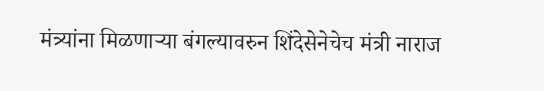मंत्र्यांना मिळणाऱ्या बंगल्यावरुन शिंदेसेनेचेच मंत्री नाराज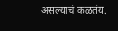असल्याचं कळतंय.